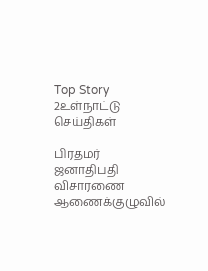Top Story 2உள்நாட்டு செய்திகள்

பிரதமர் ஜனாதிபதி விசாரணை ஆணைக்குழுவில்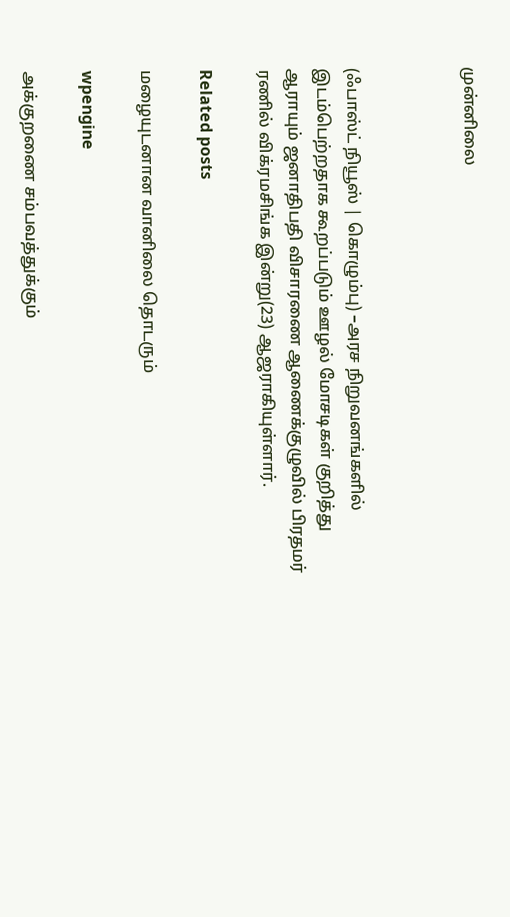முன்னிலை



(ஃபாஸ்ட் நியூஸ் | கொழும்பு) –அரச நிறுவனங்களில் இடம்பெற்றதாக கூறப்படும் ஊழல் மோசடிகள் குறித்து ஆராயும் ஜனாதிபதி விசாரணை ஆணைக்குழுவில் பிரதமர் ரணில் விக்ரமசிங்க இன்று(23) ஆஜராகியுள்ளார்.

Related posts

மழையுடனான வானிலை தொடரும்

wpengine

அக்குறணை சம்பவத்துக்கும்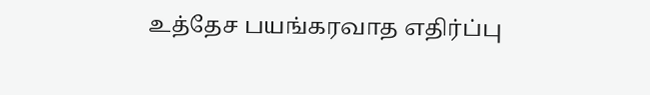உத்தேச பயங்கரவாத எதிர்ப்பு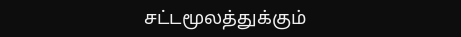சட்டமூலத்துக்கும்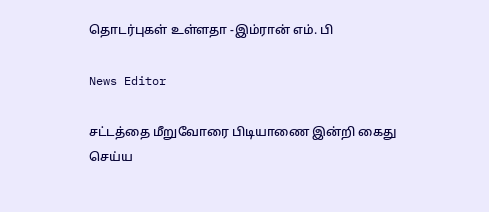தொடர்புகள் உள்ளதா -இம்ரான் எம். பி

News Editor

சட்டத்தை மீறுவோரை பிடியாணை இன்றி கைது செய்ய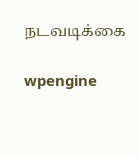நடவடிக்கை

wpengine